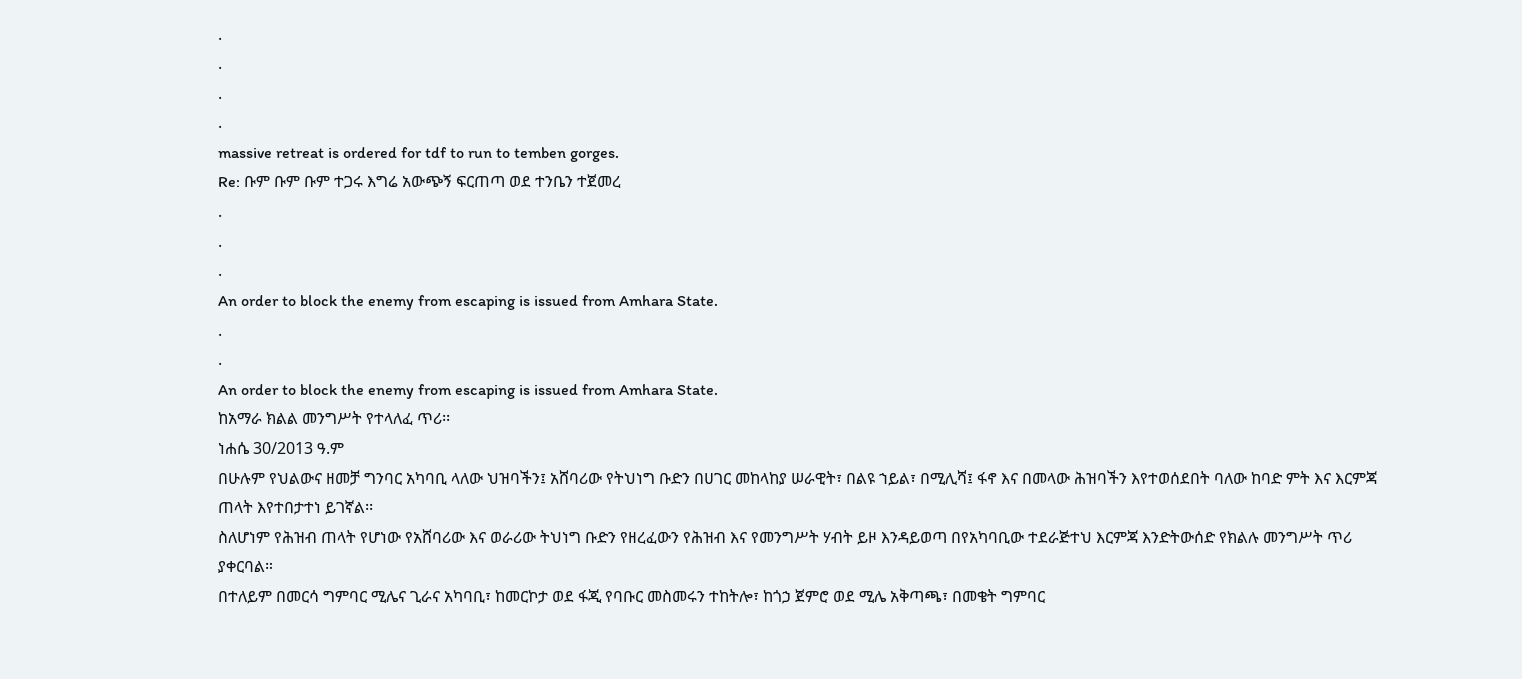.
.
.
.
massive retreat is ordered for tdf to run to temben gorges.
Re: ቡም ቡም ቡም ተጋሩ እግሬ አውጭኝ ፍርጠጣ ወደ ተንቤን ተጀመረ
.
.
.
An order to block the enemy from escaping is issued from Amhara State.
.
.
An order to block the enemy from escaping is issued from Amhara State.
ከአማራ ክልል መንግሥት የተላለፈ ጥሪ፡፡
ነሐሴ 30/2013 ዓ.ም
በሁሉም የህልውና ዘመቻ ግንባር አካባቢ ላለው ህዝባችን፤ አሸባሪው የትህነግ ቡድን በሀገር መከላከያ ሠራዊት፣ በልዩ ኀይል፣ በሚሊሻ፤ ፋኖ እና በመላው ሕዝባችን እየተወሰደበት ባለው ከባድ ምት እና እርምጃ ጠላት እየተበታተነ ይገኛል፡፡
ስለሆነም የሕዝብ ጠላት የሆነው የአሸባሪው እና ወራሪው ትህነግ ቡድን የዘረፈውን የሕዝብ እና የመንግሥት ሃብት ይዞ እንዳይወጣ በየአካባቢው ተደራጅተህ እርምጃ እንድትውሰድ የክልሉ መንግሥት ጥሪ ያቀርባል።
በተለይም በመርሳ ግምባር ሚሌና ጊራና አካባቢ፣ ከመርኮታ ወደ ፋጂ የባቡር መስመሩን ተከትሎ፣ ከጎኃ ጀምሮ ወደ ሚሌ አቅጣጫ፣ በመቄት ግምባር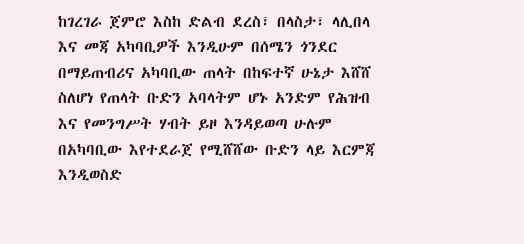ከገረገራ ጀምሮ እስከ ድልብ ደረስ፣ በላስታ፣ ላሊበላ እና መጃ አካባቢዎች እንዲሁም በሰሜን ጎንደር በማይጠብሪና አካባቢው ጠላት በከፍተኛ ሁኔታ እሸሸ ስለሆነ የጠላት ቡድን አባላትም ሆኑ አንድም የሕዝብ እና የመንግሥት ሃብት ይዞ እንዳይወጣ ሁሉም በአካባቢው እየተደራጀ የሚሸሸው ቡድን ላይ እርምጃ እንዲወስድ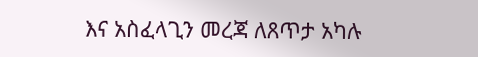እና አስፈላጊን መረጃ ለጸጥታ አካሉ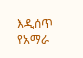እዲሰጥ የአማራ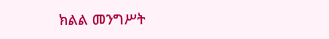ክልል መንግሥት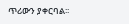ጥሪውን ያቀርባል፡፡